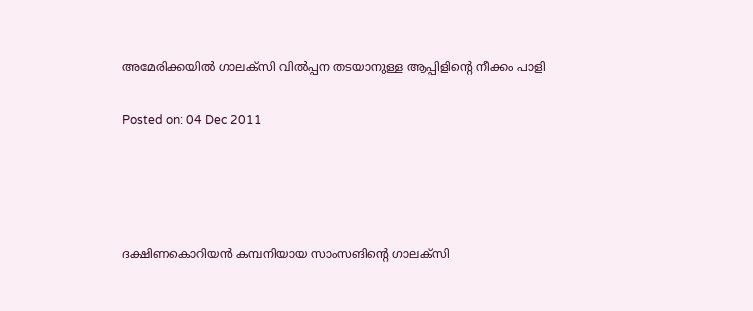അമേരിക്കയില്‍ ഗാലക്‌സി വില്‍പ്പന തടയാനുള്ള ആപ്പിളിന്റെ നീക്കം പാളി

Posted on: 04 Dec 2011




ദക്ഷിണകൊറിയന്‍ കമ്പനിയായ സാംസങിന്റെ ഗാലക്‌സി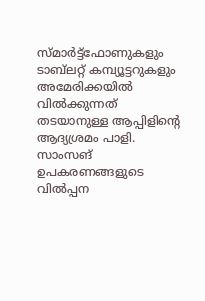സ്മാര്‍ട്ട്‌ഫോണുകളും ടാബ്‌ലറ്റ് കമ്പ്യൂട്ടറുകളും അമേരിക്കയില്‍ വില്‍ക്കുന്നത് തടയാനുള്ള ആപ്പിളിന്റെ ആദ്യശ്രമം പാളി. സാംസങ് ഉപകരണങ്ങളുടെ വില്‍പ്പന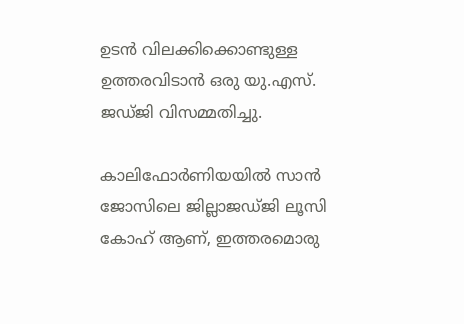ഉടന്‍ വിലക്കിക്കൊണ്ടുള്ള ഉത്തരവിടാന്‍ ഒരു യു.എസ്. ജഡ്ജി വിസമ്മതിച്ചു.

കാലിഫോര്‍ണിയയില്‍ സാന്‍ ജോസിലെ ജില്ലാജഡ്ജി ലൂസി കോഹ് ആണ്, ഇത്തരമൊരു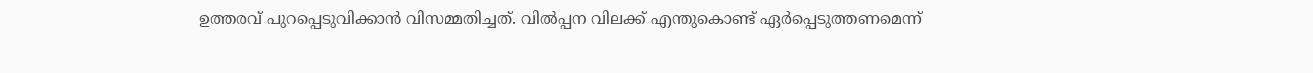ഉത്തരവ് പുറപ്പെടുവിക്കാന്‍ വിസമ്മതിച്ചത്. വില്‍പ്പന വിലക്ക് എന്തുകൊണ്ട് ഏര്‍പ്പെടുത്തണമെന്ന്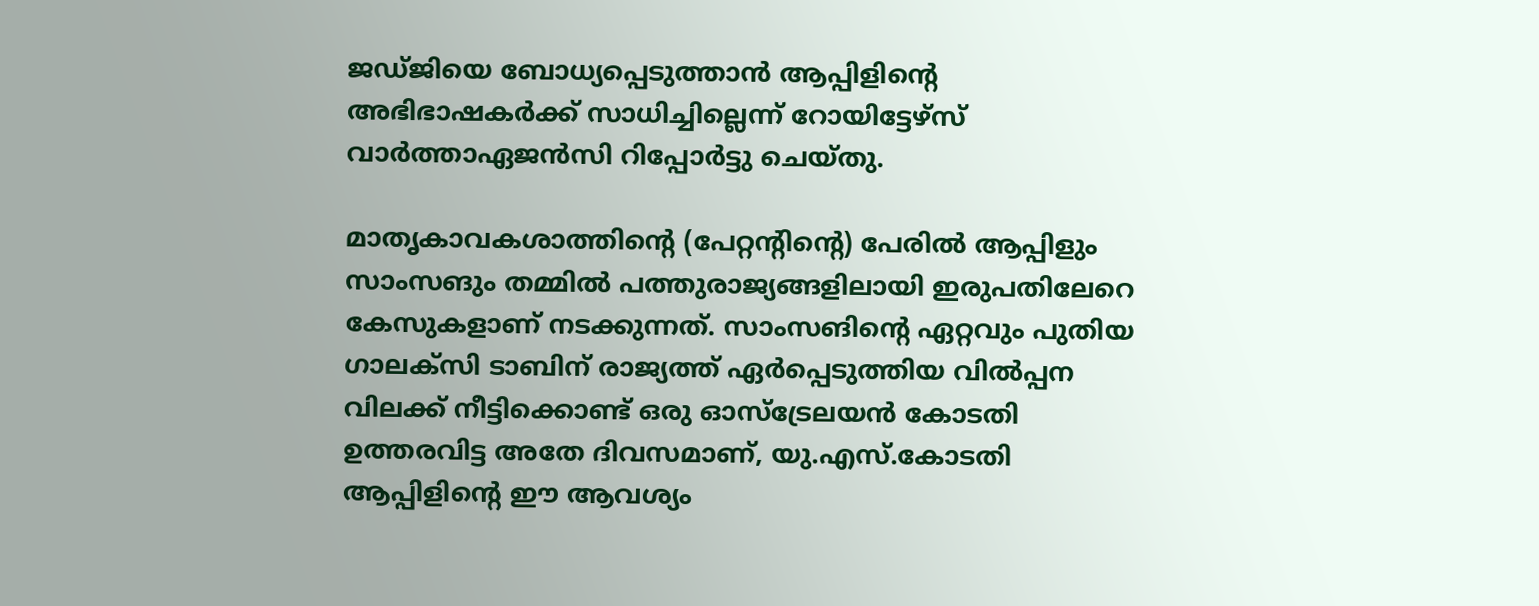ജഡ്ജിയെ ബോധ്യപ്പെടുത്താന്‍ ആപ്പിളിന്റെ അഭിഭാഷകര്‍ക്ക് സാധിച്ചില്ലെന്ന് റോയിട്ടേഴ്‌സ് വാര്‍ത്താഏജന്‍സി റിപ്പോര്‍ട്ടു ചെയ്തു.

മാതൃകാവകശാത്തിന്റെ (പേറ്റന്റിന്റെ) പേരില്‍ ആപ്പിളും സാംസങും തമ്മില്‍ പത്തുരാജ്യങ്ങളിലായി ഇരുപതിലേറെ കേസുകളാണ് നടക്കുന്നത്. സാംസങിന്റെ ഏറ്റവും പുതിയ ഗാലക്‌സി ടാബിന് രാജ്യത്ത് ഏര്‍പ്പെടുത്തിയ വില്‍പ്പന വിലക്ക് നീട്ടിക്കൊണ്ട് ഒരു ഓസ്‌ട്രേലയന്‍ കോടതി ഉത്തരവിട്ട അതേ ദിവസമാണ്, യു.എസ്.കോടതി ആപ്പിളിന്റെ ഈ ആവശ്യം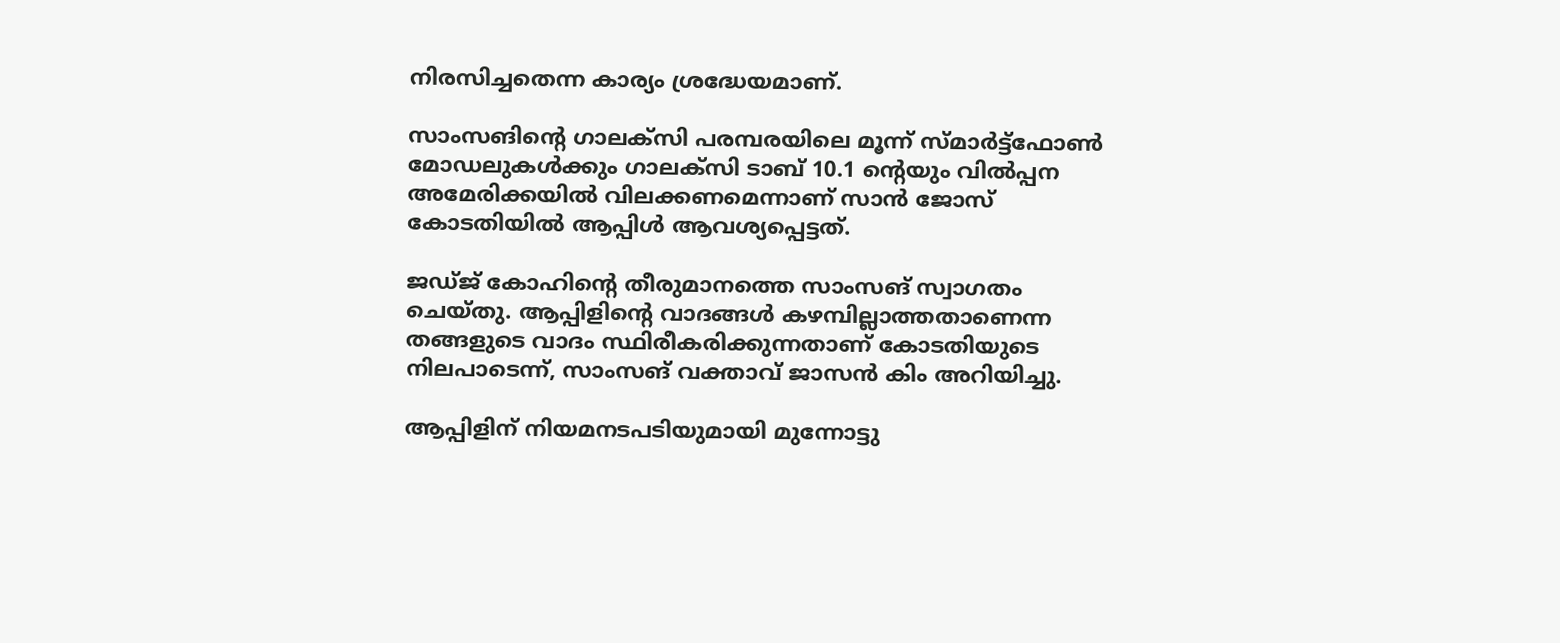നിരസിച്ചതെന്ന കാര്യം ശ്രദ്ധേയമാണ്.

സാംസങിന്റെ ഗാലക്‌സി പരമ്പരയിലെ മൂന്ന് സ്മാര്‍ട്ട്‌ഫോണ്‍ മോഡലുകള്‍ക്കും ഗാലക്‌സി ടാബ് 10.1 ന്റെയും വില്‍പ്പന അമേരിക്കയില്‍ വിലക്കണമെന്നാണ് സാന്‍ ജോസ് കോടതിയില്‍ ആപ്പിള്‍ ആവശ്യപ്പെട്ടത്.

ജഡ്ജ് കോഹിന്റെ തീരുമാനത്തെ സാംസങ് സ്വാഗതം ചെയ്തു. ആപ്പിളിന്റെ വാദങ്ങള്‍ കഴമ്പില്ലാത്തതാണെന്ന തങ്ങളുടെ വാദം സ്ഥിരീകരിക്കുന്നതാണ് കോടതിയുടെ നിലപാടെന്ന്, സാംസങ് വക്താവ് ജാസന്‍ കിം അറിയിച്ചു.

ആപ്പിളിന് നിയമനടപടിയുമായി മുന്നോട്ടു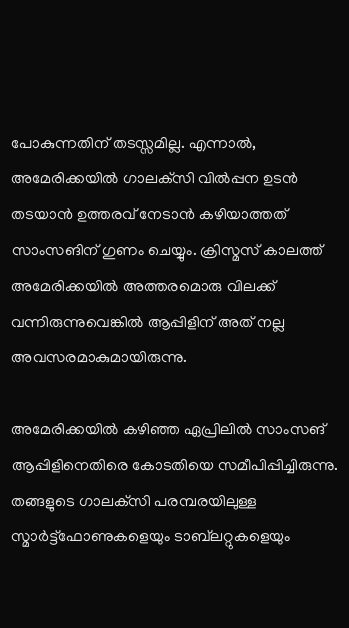പോകുന്നതിന് തടസ്സമില്ല. എന്നാല്‍, അമേരിക്കയില്‍ ഗാലക്‌സി വില്‍പ്പന ഉടന്‍ തടയാന്‍ ഉത്തരവ് നേടാന്‍ കഴിയാത്തത് സാംസങിന് ഗുണം ചെയ്യും. ക്രിസ്മസ് കാലത്ത് അമേരിക്കയില്‍ അത്തരമൊരു വിലക്ക് വന്നിരുന്നുവെങ്കില്‍ ആപ്പിളിന് അത് നല്ല അവസരമാകുമായിരുന്നു.

അമേരിക്കയില്‍ കഴിഞ്ഞ ഏപ്രിലില്‍ സാംസങ് ആപ്പിളിനെതിരെ കോടതിയെ സമീപിപ്പിച്ചിരുന്നു. തങ്ങളുടെ ഗാലക്‌സി പരമ്പരയിലുള്ള സ്മാര്‍ട്ട്‌ഫോണുകളെയും ടാബ്‌ലറ്റുകളെയും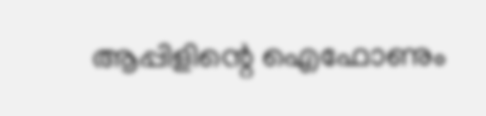ആപ്പിളിന്റെ ഐഫോണും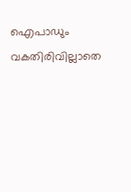ഐപാഡും വകതിരിവില്ലാതെ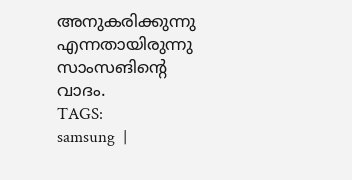അനുകരിക്കുന്നു എന്നതായിരുന്നു സാംസങിന്റെ വാദം.
TAGS:
samsung  |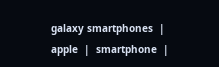galaxy smartphones  |  apple  |  smartphone  |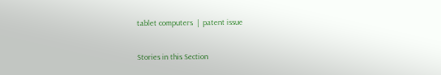tablet computers  |  patent issue


Stories in this Section